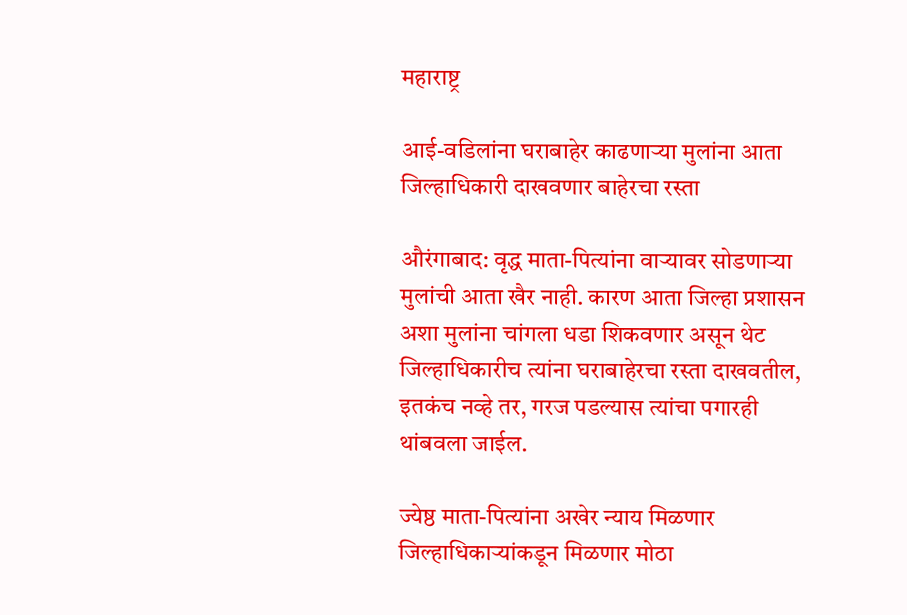महाराष्ट्र

आई-वडिलांना घराबाहेर काढणाऱ्या मुलांना आता जिल्हाधिकारी दाखवणार बाहेरचा रस्ता

औरंगाबाद: वृद्ध माता-पित्यांना वाऱ्यावर सोडणाऱ्या मुलांची आता खैर नाही. कारण आता जिल्हा प्रशासन अशा मुलांना चांगला धडा शिकवणार असून थेट जिल्हाधिकारीच त्यांना घराबाहेरचा रस्ता दाखवतील, इतकंच नव्हे तर, गरज पडल्यास त्यांचा पगारही थांबवला जाईल.

ज्येष्ठ माता-पित्यांना अखेर न्याय मिळणार जिल्हाधिकाऱ्यांकडून मिळणार मोठा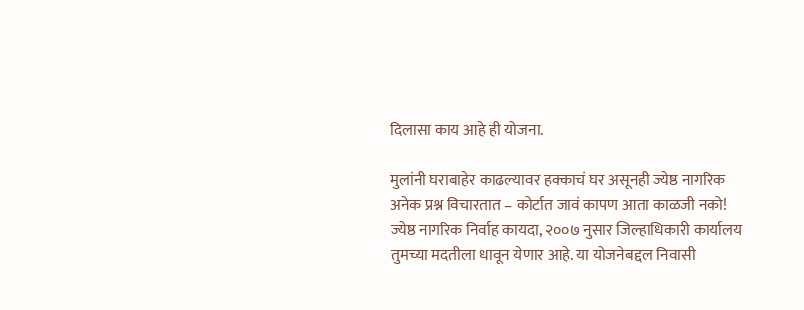दिलासा काय आहे ही योजना.

मुलांनी घराबाहेर काढल्यावर हक्काचं घर असूनही ज्येष्ठ नागरिक अनेक प्रश्न विचारतात – कोर्टात जावं कापण आता काळजी नको! ज्येष्ठ नागरिक निर्वाह कायदा, २००७ नुसार जिल्हाधिकारी कार्यालय तुमच्या मदतीला धावून येणार आहे. या योजनेबद्दल निवासी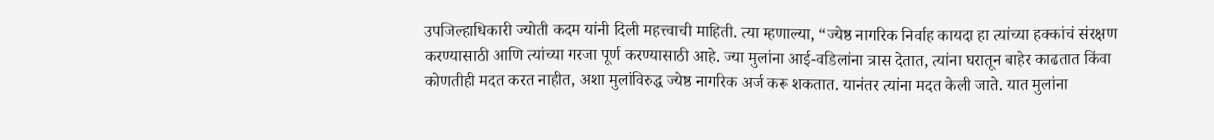उपजिल्हाधिकारी ज्योती कदम यांनी दिली महत्त्वाची माहिती. त्या म्हणाल्या, “ज्येष्ठ नागरिक निर्वाह कायदा हा त्यांच्या हक्कांचं संरक्षण करण्यासाठी आणि त्यांच्या गरजा पूर्ण करण्यासाठी आहे. ज्या मुलांना आई-वडिलांना त्रास देतात, त्यांना घरातून बाहेर काढतात किंवा कोणतीही मदत करत नाहीत, अशा मुलांविरुद्ध ज्येष्ठ नागरिक अर्ज करू शकतात. यानंतर त्यांना मदत केली जाते. यात मुलांना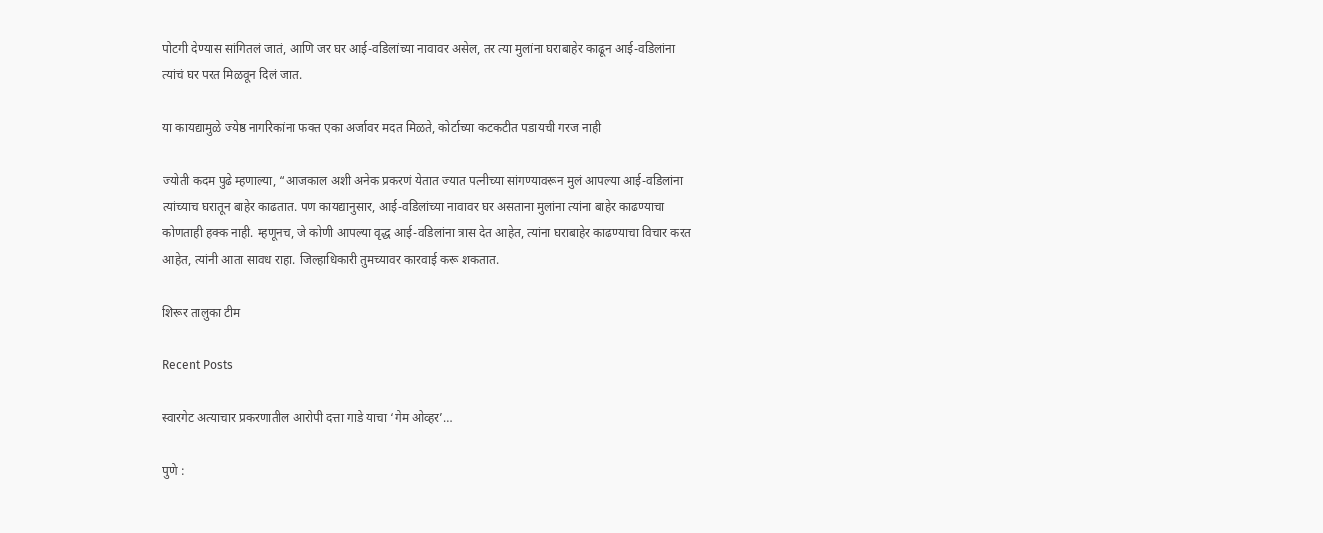पोटगी देण्यास सांगितलं जातं, आणि जर घर आई-वडिलांच्या नावावर असेल, तर त्या मुलांना घराबाहेर काढून आई-वडिलांना त्यांचं घर परत मिळवून दिलं जात.

या कायद्यामुळे ज्येष्ठ नागरिकांना फक्त एका अर्जावर मदत मिळते, कोर्टाच्या कटकटीत पडायची गरज नाही

ज्योती कदम पुढे म्हणाल्या, “आजकाल अशी अनेक प्रकरणं येतात ज्यात पत्नीच्या सांगण्यावरून मुलं आपल्या आई-वडिलांना त्यांच्याच घरातून बाहेर काढतात. पण कायद्यानुसार, आई-वडिलांच्या नावावर घर असताना मुलांना त्यांना बाहेर काढण्याचा कोणताही हक्क नाही. म्हणूनच, जे कोणी आपल्या वृद्ध आई-वडिलांना त्रास देत आहेत, त्यांना घराबाहेर काढण्याचा विचार करत आहेत, त्यांनी आता सावध राहा. जिल्हाधिकारी तुमच्यावर कारवाई करू शकतात.

शिरूर तालुका टीम

Recent Posts

स्वारगेट अत्याचार प्रकरणातील आरोपी दत्ता गाडे याचा ‘गेम ओव्हर’…

पुणे :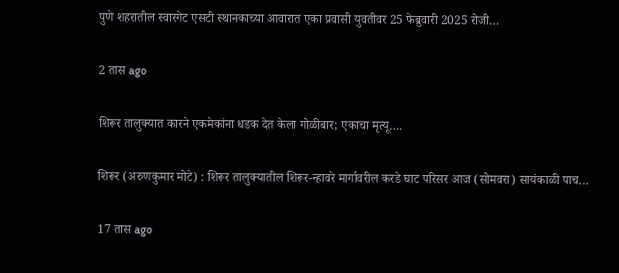पुणे शहरातील स्वारगेट एसटी स्थानकाच्या आवारात एका प्रवासी युवतीवर 25 फेब्रुवारी 2025 रोजी…

2 तास ago

शिरूर तालुक्यात कारने एकमेकांना धडक देत केला गोळीबार; एकाचा मृत्यू….

शिरूर (अरुणकुमार मोटे) : शिरूर तालुक्यातील शिरूर-न्हावरे मार्गावरील करडे घाट परिसर आज (सोमवरा) सायंकाळी पाच…

17 तास ago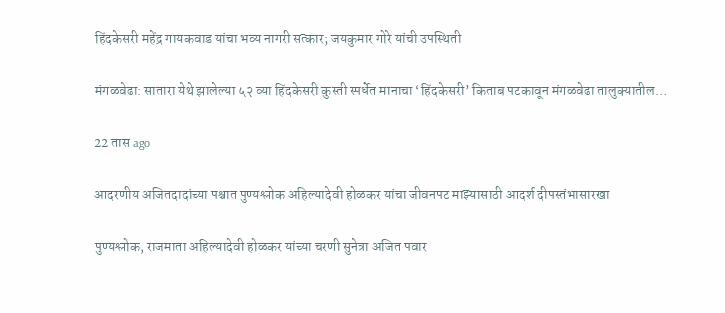हिंदकेसरी महेंद्र गायकवाड यांचा भव्य नागरी सत्कार; जयकुमार गोरे यांची उपस्थिती

मंगळवेढा: सातारा येथे झालेल्या ५२ व्या हिंदकेसरी कुस्ती स्पर्धेत मानाचा ‘हिंदकेसरी’ किताब पटकावून मंगळवेढा तालुक्यातील…

22 तास ago

आदरणीय अजितदादांच्या पश्चात पुण्यश्लोक अहिल्यादेवी होळकर यांचा जीवनपट माझ्यासाठी आदर्श दीपस्तंभासारखा

पुण्यश्लोक, राजमाता अहिल्यादेवी होळकर यांच्या चरणी सुनेत्रा अजित पवार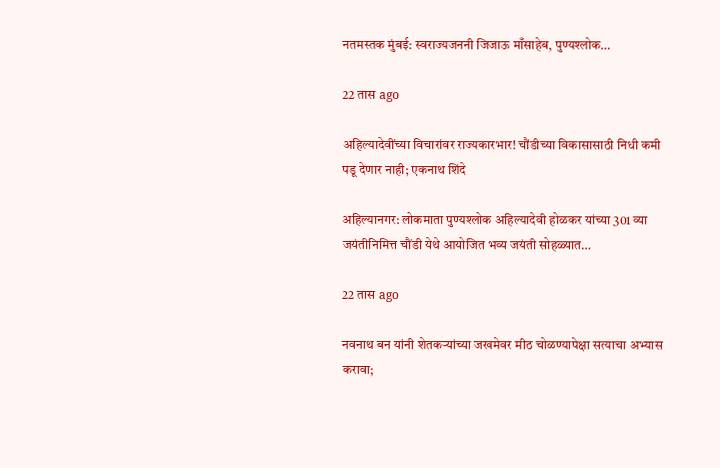नतमस्तक मुंबई: स्वराज्यजननी जिजाऊ माँसाहेब, पुण्यश्लोक…

22 तास ago

अहिल्यादेवींच्या विचारांवर राज्यकारभार! चौंडीच्या विकासासाठी निधी कमी पडू देणार नाही; एकनाथ शिंदे

अहिल्यानगर: लोकमाता पुण्यश्लोक अहिल्यादेवी होळकर यांच्या 301 व्या जयंतीनिमित्त चौंडी येथे आयोजित भव्य जयंती सोहळ्यात…

22 तास ago

नवनाथ बन यांनी शेतकऱ्यांच्या जखमेवर मीठ चोळण्यापेक्षा सत्याचा अभ्यास करावा;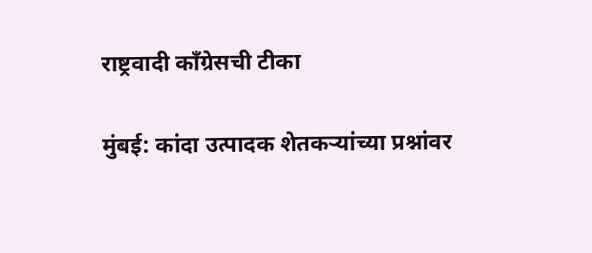राष्ट्रवादी काँग्रेसची टीका

मुंबई: कांदा उत्पादक शेतकऱ्यांच्या प्रश्नांवर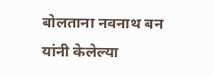बोलताना नवनाथ बन यांनी केलेल्या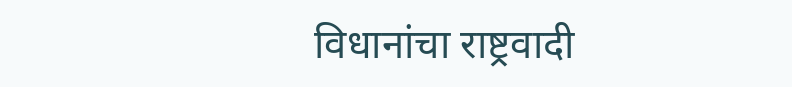विधानांचा राष्ट्रवादी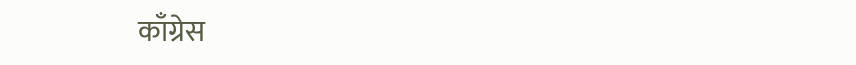काँग्रेस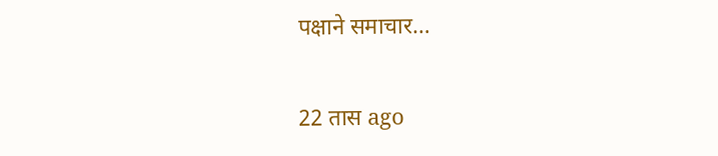पक्षाने समाचार…

22 तास ago